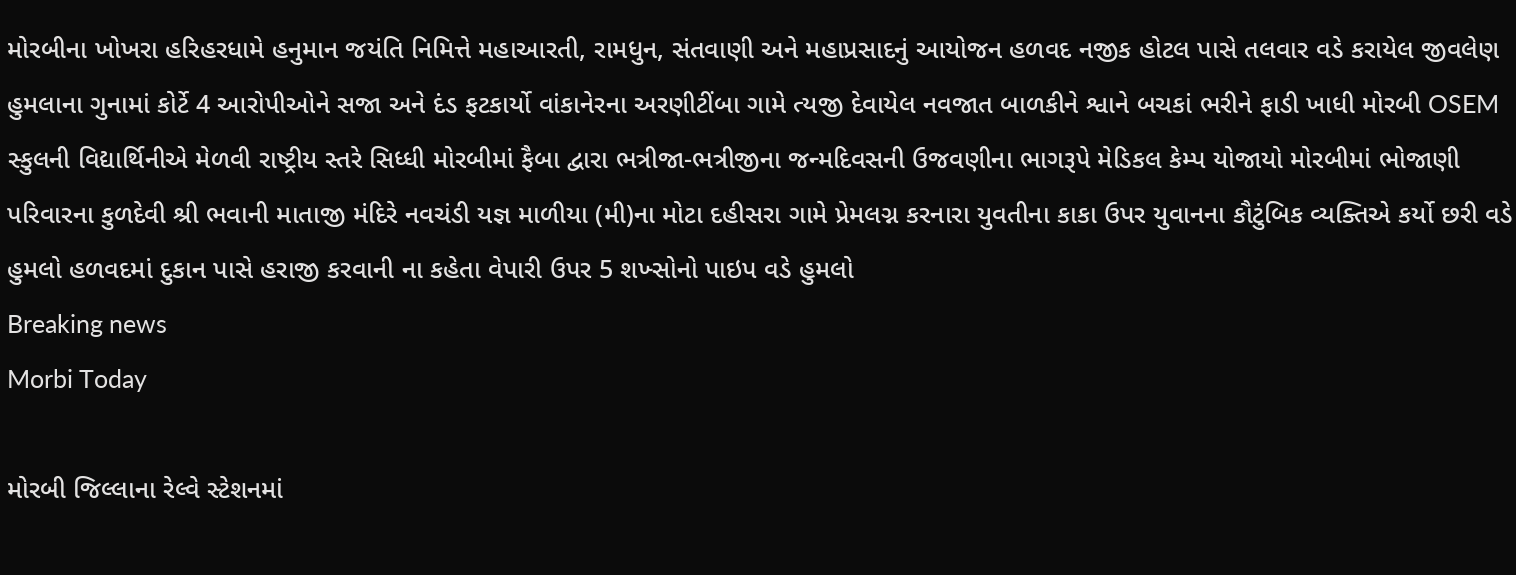મોરબીના ખોખરા હરિહરધામે હનુમાન જયંતિ નિમિત્તે મહાઆરતી, રામધુન, સંતવાણી અને મહાપ્રસાદનું આયોજન હળવદ નજીક હોટલ પાસે તલવાર વડે કરાયેલ જીવલેણ હુમલાના ગુનામાં કોર્ટે 4 આરોપીઓને સજા અને દંડ ફટકાર્યો વાંકાનેરના અરણીટીંબા ગામે ત્યજી દેવાયેલ નવજાત બાળકીને શ્વાને બચકાં ભરીને ફાડી ખાધી મોરબી OSEM સ્કુલની વિદ્યાર્થિનીએ મેળવી રાષ્ટ્રીય સ્તરે સિધ્ધી મોરબીમાં ફૈબા દ્વારા ભત્રીજા-ભત્રીજીના જન્મદિવસની ઉજવણીના ભાગરૂપે મેડિકલ કેમ્પ યોજાયો મોરબીમાં ભોજાણી પરિવારના કુળદેવી શ્રી ભવાની માતાજી મંદિરે નવચંડી યજ્ઞ માળીયા (મી)ના મોટા દહીસરા ગામે પ્રેમલગ્ન કરનારા યુવતીના કાકા ઉપર યુવાનના કૌટુંબિક વ્યક્તિએ કર્યો છરી વડે હુમલો હળવદમાં દુકાન પાસે હરાજી કરવાની ના કહેતા વેપારી ઉપર 5 શખ્સોનો પાઇપ વડે હુમલો
Breaking news
Morbi Today

મોરબી જિલ્લાના રેલ્વે સ્ટેશનમાં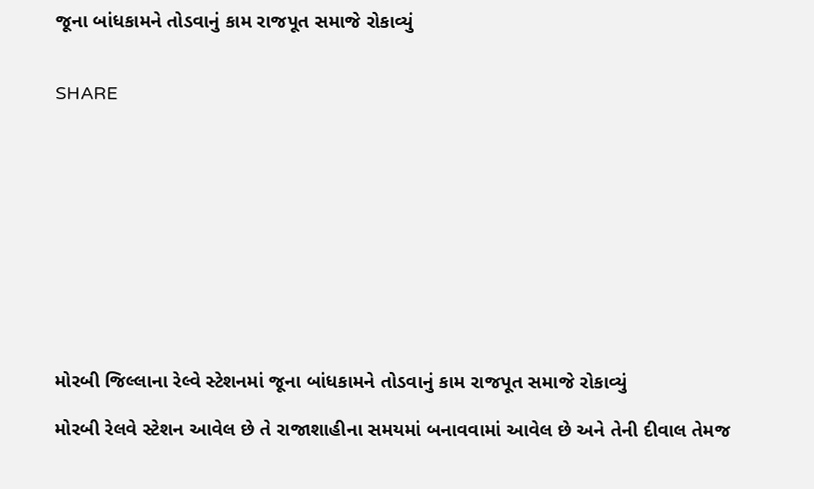જૂના બાંધકામને તોડવાનું કામ રાજપૂત સમાજે રોકાવ્યું


SHARE











મોરબી જિલ્લાના રેલ્વે સ્ટેશનમાં જૂના બાંધકામને તોડવાનું કામ રાજપૂત સમાજે રોકાવ્યું

મોરબી રેલવે સ્ટેશન આવેલ છે તે રાજાશાહીના સમયમાં બનાવવામાં આવેલ છે અને તેની દીવાલ તેમજ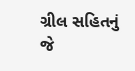ગ્રીલ સહિતનું જે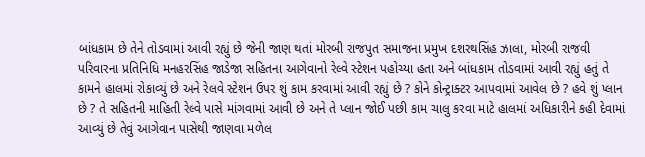બાંધકામ છે તેને તોડવામાં આવી રહ્યું છે જેની જાણ થતાં મોરબી રાજપુત સમાજના પ્રમુખ દશરથસિંહ ઝાલા, મોરબી રાજવી પરિવારના પ્રતિનિધિ મનહરસિંહ જાડેજા સહિતના આગેવાનો રેલ્વે સ્ટેશન પહોચ્યા હતા અને બાંધકામ તોડવામાં આવી રહ્યું હતું તે કામને હાલમાં રોકાવ્યું છે અને રેલવે સ્ટેશન ઉપર શું કામ કરવામાં આવી રહ્યું છે ? કોને કોન્ટ્રાક્ટર આપવામાં આવેલ છે ? હવે શું પ્લાન છે ? તે સહિતની માહિતી રેલ્વે પાસે માંગવામાં આવી છે અને તે પ્લાન જોઈ પછી કામ ચાલુ કરવા માટે હાલમાં અધિકારીને કહી દેવામાં આવ્યું છે તેવું આગેવાન પાસેથી જાણવા મળેલ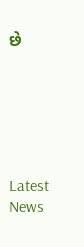છે






Latest News